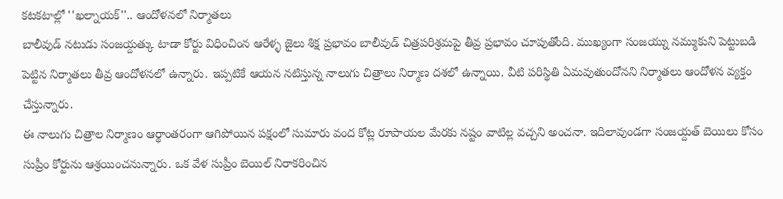కటకటాల్లో ''ఖల్నాయక్''.. ఆందోళనలో నిర్మాతలు
బాలీవుడ్ నటుడు సంజయ్దత్కు టాడా కోర్టు విధించింన ఆరేళ్ళ జైలు శిక్ష ప్రభావం బాలీవుడ్ చిత్రపరిశ్రమపై తీవ్ర ప్రభావం చూపుతోంది. ముఖ్యంగా సంజయ్ను నమ్ముకుని పెట్టుబడి పెట్టిన నిర్మాతలు తీవ్ర ఆందోళనలో ఉన్నారు. ఇప్పటికే ఆయన నటిస్తున్న నాలుగు చిత్రాలు నిర్మాణ దశలో ఉన్నాయి. వీటి పరిస్థితి ఏమవుతుందోనని నిర్మాతలు ఆందోళన వ్యక్తం చేస్తున్నారు.
ఈ నాలుగు చిత్రాల నిర్మాణం ఆర్థాంతరంగా ఆగిపోయిన పక్షంలో సుమారు వంద కోట్ల రూపాయల మేరకు నష్టం వాటిల్ల వచ్చని అంచనా. ఇదిలావుండగా సంజయ్దత్ బెయిలు కోసం సుప్రీం కోర్టును ఆశ్రయించనున్నారు. ఒక వేళ సుప్రీం బెయిల్ నిరాకరించిన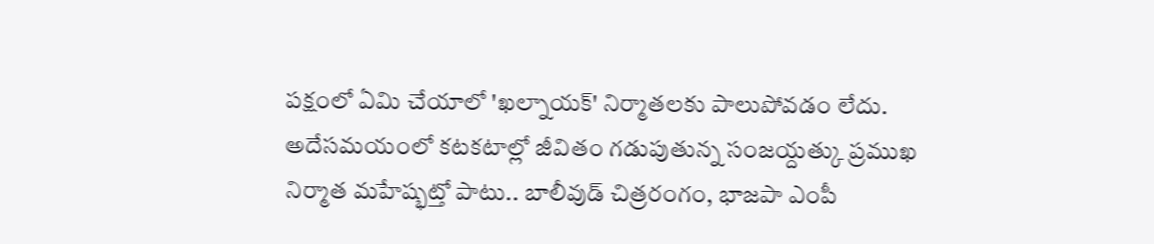పక్షంలో ఏమి చేయాలో 'ఖల్నాయక్' నిర్మాతలకు పాలుపోవడం లేదు.
అదేసమయంలో కటకటాల్లో జీవితం గడుపుతున్న సంజయ్దత్కు ప్రముఖ నిర్మాత మహేష్భట్తో పాటు.. బాలీవుడ్ చిత్రరంగం, భాజపా ఎంపీ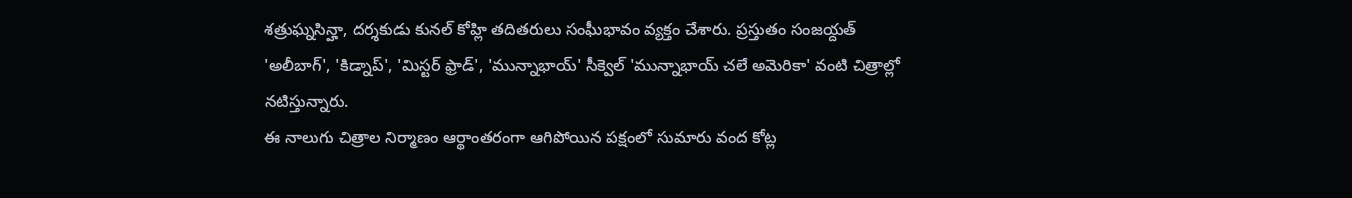శత్రుఘ్నసిన్హా, దర్శకుడు కునల్ కోహ్లి తదితరులు సంఘీభావం వ్యక్తం చేశారు. ప్రస్తుతం సంజయ్దత్ 'అలీబాగ్', 'కిడ్నాప్', 'మిస్టర్ ఫ్రాడ్', 'మున్నాభాయ్' సీక్వెల్ 'మున్నాభాయ్ చలే అమెరికా' వంటి చిత్రాల్లో నటిస్తున్నారు.
ఈ నాలుగు చిత్రాల నిర్మాణం ఆర్థాంతరంగా ఆగిపోయిన పక్షంలో సుమారు వంద కోట్ల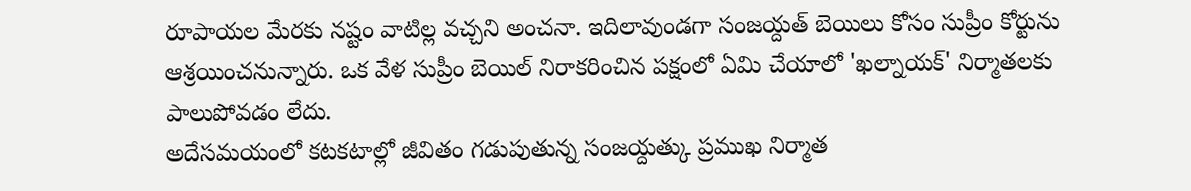రూపాయల మేరకు నష్టం వాటిల్ల వచ్చని అంచనా. ఇదిలావుండగా సంజయ్దత్ బెయిలు కోసం సుప్రీం కోర్టును ఆశ్రయించనున్నారు. ఒక వేళ సుప్రీం బెయిల్ నిరాకరించిన పక్షంలో ఏమి చేయాలో 'ఖల్నాయక్' నిర్మాతలకు పాలుపోవడం లేదు.
అదేసమయంలో కటకటాల్లో జీవితం గడుపుతున్న సంజయ్దత్కు ప్రముఖ నిర్మాత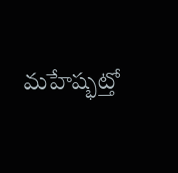మహేష్భట్తో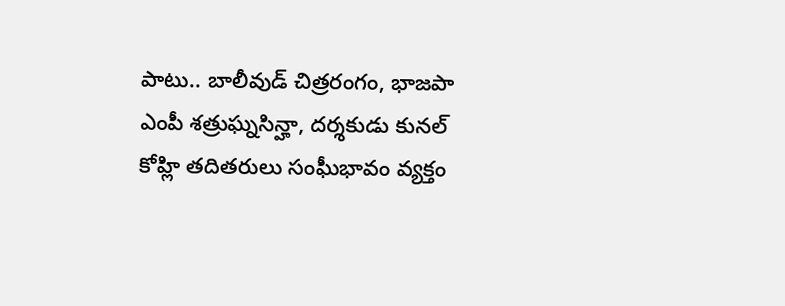పాటు.. బాలీవుడ్ చిత్రరంగం, భాజపా ఎంపీ శత్రుఘ్నసిన్హా, దర్శకుడు కునల్ కోహ్లి తదితరులు సంఘీభావం వ్యక్తం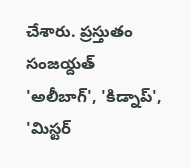చేశారు. ప్రస్తుతం సంజయ్దత్ 'అలీబాగ్', 'కిడ్నాప్', 'మిస్టర్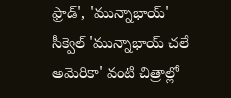ఫ్రాడ్', 'మున్నాభాయ్' సీక్వెల్ 'మున్నాభాయ్ చలే అమెరికా' వంటి చిత్రాల్లో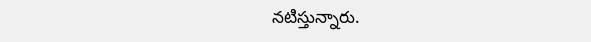నటిస్తున్నారు.